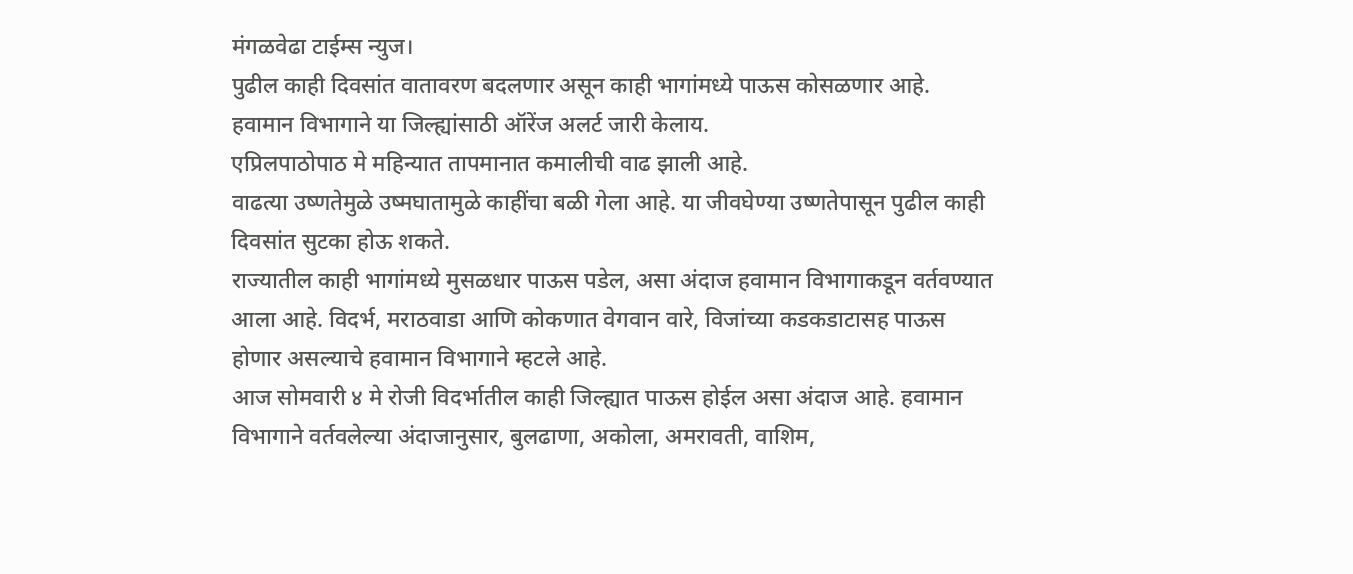मंगळवेढा टाईम्स न्युज।
पुढील काही दिवसांत वातावरण बदलणार असून काही भागांमध्ये पाऊस कोसळणार आहे. हवामान विभागाने या जिल्ह्यांसाठी ऑरेंज अलर्ट जारी केलाय.
एप्रिलपाठोपाठ मे महिन्यात तापमानात कमालीची वाढ झाली आहे.
वाढत्या उष्णतेमुळे उष्मघातामुळे काहींचा बळी गेला आहे. या जीवघेण्या उष्णतेपासून पुढील काही दिवसांत सुटका होऊ शकते.
राज्यातील काही भागांमध्ये मुसळधार पाऊस पडेल, असा अंदाज हवामान विभागाकडून वर्तवण्यात आला आहे. विदर्भ, मराठवाडा आणि कोकणात वेगवान वारे, विजांच्या कडकडाटासह पाऊस होणार असल्याचे हवामान विभागाने म्हटले आहे.
आज सोमवारी ४ मे रोजी विदर्भातील काही जिल्ह्यात पाऊस होईल असा अंदाज आहे. हवामान विभागाने वर्तवलेल्या अंदाजानुसार, बुलढाणा, अकोला, अमरावती, वाशिम,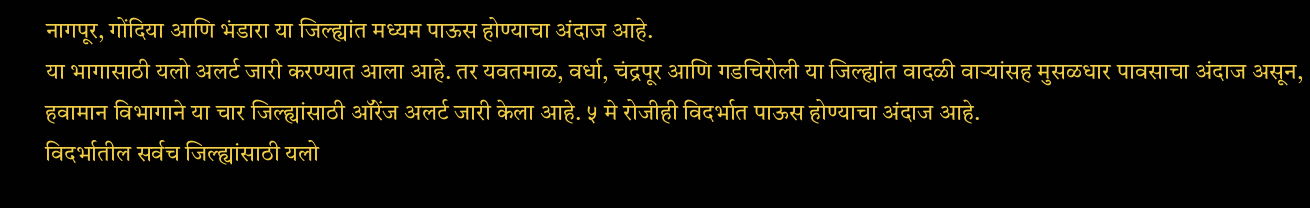नागपूर, गोंदिया आणि भंडारा या जिल्ह्यांत मध्यम पाऊस होण्याचा अंदाज आहे.
या भागासाठी यलो अलर्ट जारी करण्यात आला आहे. तर यवतमाळ, वर्धा, चंद्रपूर आणि गडचिरोली या जिल्ह्यांत वादळी वाऱ्यांसह मुसळधार पावसाचा अंदाज असून, हवामान विभागाने या चार जिल्ह्यांसाठी ऑरेंज अलर्ट जारी केला आहे. ५ मे रोजीही विदर्भात पाऊस होण्याचा अंदाज आहे.
विदर्भातील सर्वच जिल्ह्यांसाठी यलो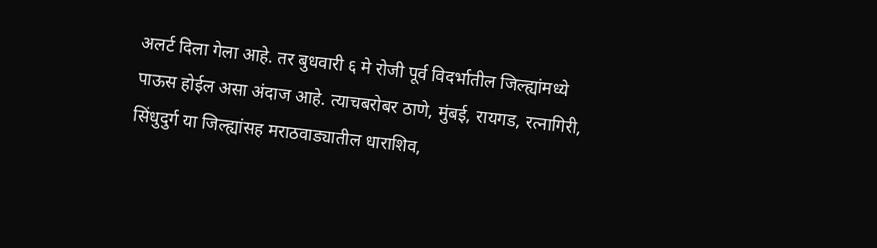अलर्ट दिला गेला आहे. तर बुधवारी ६ मे रोजी पूर्व विदर्भातील जिल्ह्यांमध्ये पाऊस होईल असा अंदाज आहे. त्याचबरोबर ठाणे, मुंबई, रायगड, रत्नागिरी, सिंधुदुर्ग या जिल्ह्यांसह मराठवाड्यातील धाराशिव,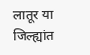लातूर या जिल्ह्यांत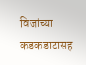विजांच्या कडकडाटासह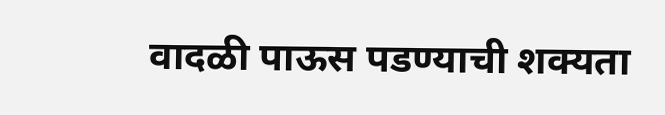वादळी पाऊस पडण्याची शक्यता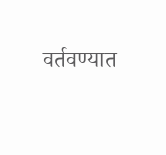वर्तवण्यात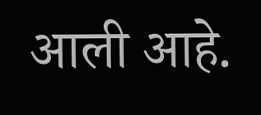आली आहे.